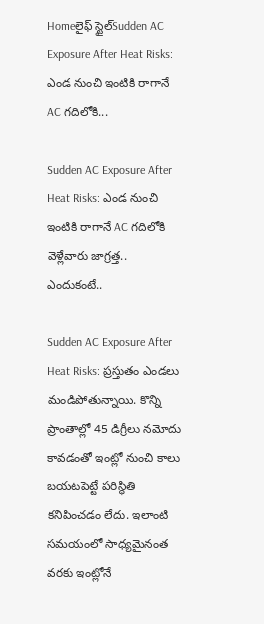Homeలైఫ్ స్టైల్Sudden AC Exposure After Heat Risks: ఎండ నుంచి ఇంటికి రాగానే AC గదిలోకి...

Sudden AC Exposure After Heat Risks: ఎండ నుంచి ఇంటికి రాగానే AC గదిలోకి వెళ్లేవారు జాగ్రత్త.. ఎందుకంటే..

Sudden AC Exposure After Heat Risks: ప్రస్తుతం ఎండలు మండిపోతున్నాయి. కొన్ని ప్రాంతాల్లో 45 డిగ్రీలు నమోదు కావడంతో ఇంట్లో నుంచి కాలు బయటపెట్టే పరిస్థితి కనిపించడం లేదు. ఇలాంటి సమయంలో సాధ్యమైనంత వరకు ఇంట్లోనే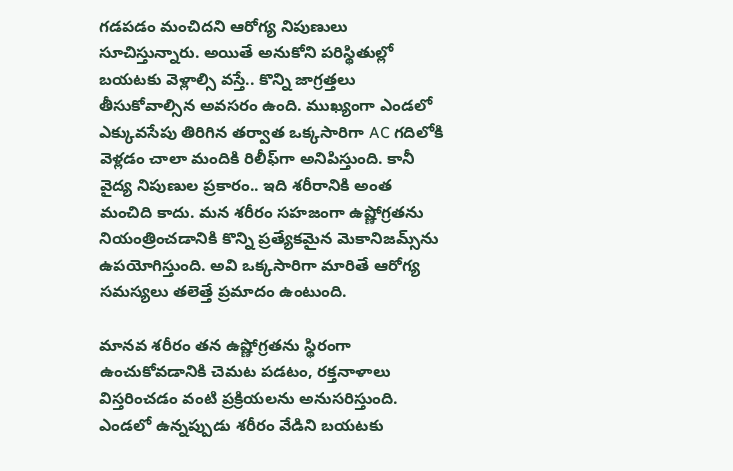గడపడం మంచిదని ఆరోగ్య నిపుణులు సూచిస్తున్నారు. అయితే అనుకోని పరిస్థితుల్లో బయటకు వెళ్లాల్సి వస్తే.. కొన్ని జాగ్రత్తలు తీసుకోవాల్సిన అవసరం ఉంది. ముఖ్యంగా ఎండలో ఎక్కువసేపు తిరిగిన తర్వాత ఒక్కసారిగా AC గదిలోకి వెళ్లడం చాలా మందికి రిలీఫ్‌గా అనిపిస్తుంది. కానీ వైద్య నిపుణుల ప్రకారం.. ఇది శరీరానికి అంత మంచిది కాదు. మన శరీరం సహజంగా ఉష్ణోగ్రతను నియంత్రించడానికి కొన్ని ప్రత్యేకమైన మెకానిజమ్స్‌ను ఉపయోగిస్తుంది. అవి ఒక్కసారిగా మారితే ఆరోగ్య సమస్యలు తలెత్తే ప్రమాదం ఉంటుంది.

మానవ శరీరం తన ఉష్ణోగ్రతను స్థిరంగా ఉంచుకోవడానికి చెమట పడటం, రక్తనాళాలు విస్తరించడం వంటి ప్రక్రియలను అనుసరిస్తుంది. ఎండలో ఉన్నప్పుడు శరీరం వేడిని బయటకు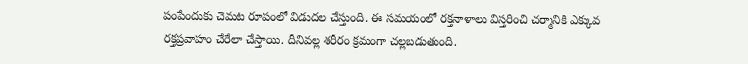పంపేందుకు చెమట రూపంలో విడుదల చేస్తుంది. ఈ సమయంలో రక్తనాళాలు విస్తరించి చర్మానికి ఎక్కువ రక్తప్రవాహం చేరేలా చేస్తాయి. దీనివల్ల శరీరం క్రమంగా చల్లబడుతుంది.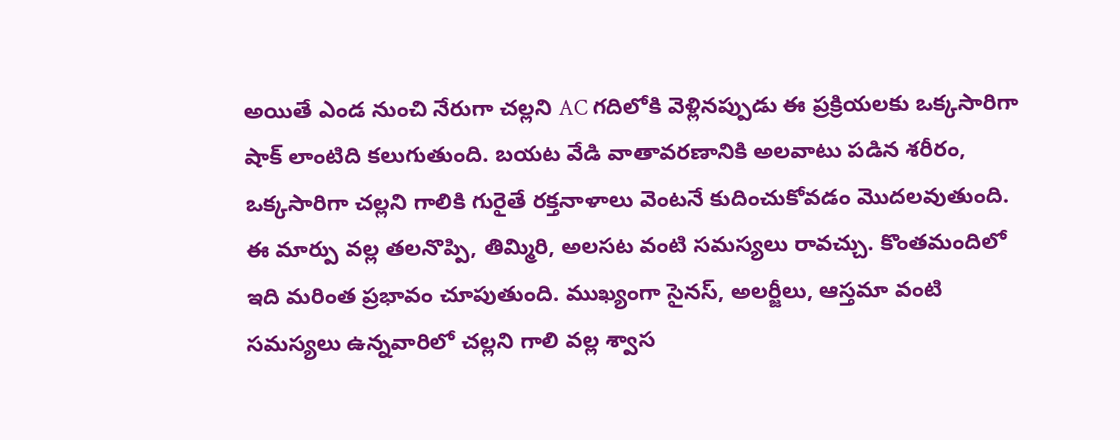అయితే ఎండ నుంచి నేరుగా చల్లని AC గదిలోకి వెళ్లినప్పుడు ఈ ప్రక్రియలకు ఒక్కసారిగా షాక్ లాంటిది కలుగుతుంది. బయట వేడి వాతావరణానికి అలవాటు పడిన శరీరం, ఒక్కసారిగా చల్లని గాలికి గురైతే రక్తనాళాలు వెంటనే కుదించుకోవడం మొదలవుతుంది. ఈ మార్పు వల్ల తలనొప్పి, తిమ్మిరి, అలసట వంటి సమస్యలు రావచ్చు. కొంతమందిలో ఇది మరింత ప్రభావం చూపుతుంది. ముఖ్యంగా సైనస్, అలర్జీలు, ఆస్తమా వంటి సమస్యలు ఉన్నవారిలో చల్లని గాలి వల్ల శ్వాస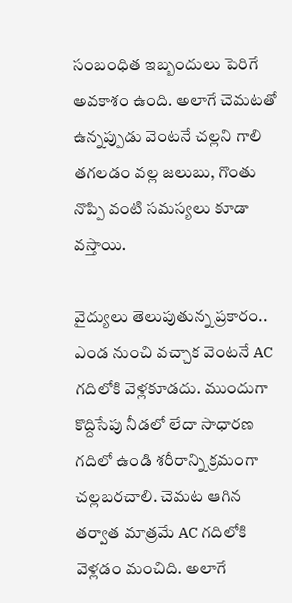సంబంధిత ఇబ్బందులు పెరిగే అవకాశం ఉంది. అలాగే చెమటతో ఉన్నప్పుడు వెంటనే చల్లని గాలి తగలడం వల్ల జలుబు, గొంతు నొప్పి వంటి సమస్యలు కూడా వస్తాయి.

వైద్యులు తెలుపుతున్న ప్రకారం.. ఎండ నుంచి వచ్చాక వెంటనే AC గదిలోకి వెళ్లకూడదు. ముందుగా కొద్దిసేపు నీడలో లేదా సాధారణ గదిలో ఉండి శరీరాన్ని క్రమంగా చల్లబరచాలి. చెమట ఆగిన తర్వాత మాత్రమే AC గదిలోకి వెళ్లడం మంచిది. అలాగే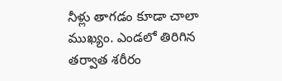నీళ్లు తాగడం కూడా చాలా ముఖ్యం. ఎండలో తిరిగిన తర్వాత శరీరం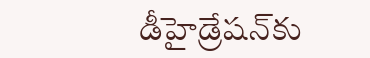డీహైడ్రేషన్‌కు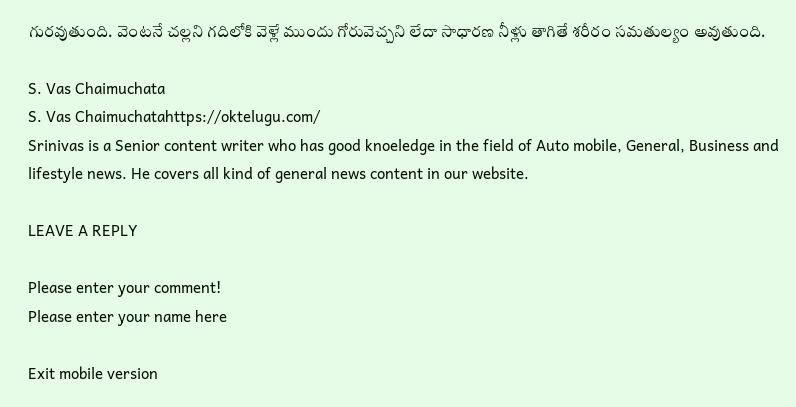గురవుతుంది. వెంటనే చల్లని గదిలోకి వెళ్లే ముందు గోరువెచ్చని లేదా సాధారణ నీళ్లు తాగితే శరీరం సమతుల్యం అవుతుంది.

S. Vas Chaimuchata
S. Vas Chaimuchatahttps://oktelugu.com/
Srinivas is a Senior content writer who has good knoeledge in the field of Auto mobile, General, Business and lifestyle news. He covers all kind of general news content in our website.

LEAVE A REPLY

Please enter your comment!
Please enter your name here

Exit mobile version